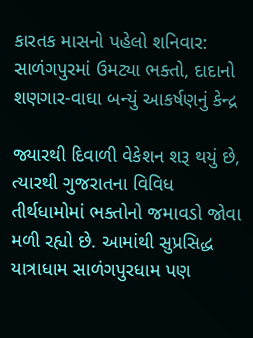કારતક માસનો પહેલો શનિવાર: સાળંગપુરમાં ઉમટ્યા ભક્તો, દાદાનો શણગાર-વાઘા બન્યું આકર્ષણનું કેન્દ્ર

જ્યારથી દિવાળી વેકેશન શરૂ થયું છે, ત્યારથી ગુજરાતના વિવિધ તીર્થધામોમાં ભક્તોનો જમાવડો જોવા મળી રહ્યો છે. આમાંથી સુપ્રસિદ્ધ યાત્રાધામ સાળંગપુરધામ પણ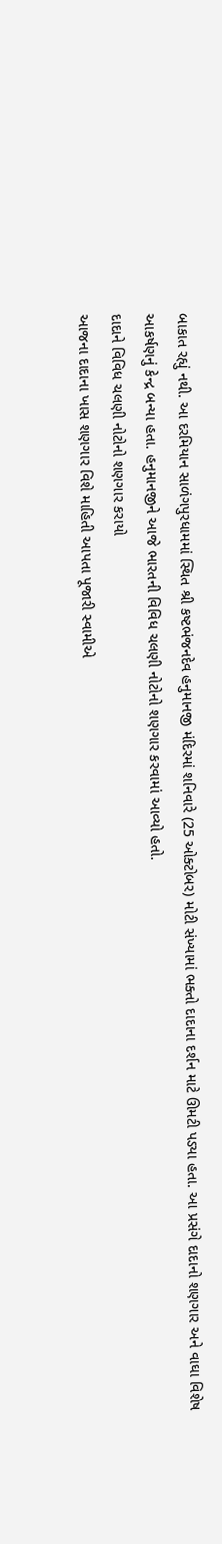બાકાત રહ્યું નથી. આ દરમિયાન સાળંગપુરધામમાં સ્થિત શ્રી કષ્ટભંજનદેવ હનુમાનજી મંદિરમાં શનિવારે (25 ઓક્ટોબર) મોટી સંખ્યામાં ભક્તો દાદાના દર્શન માટે ઊમટી પડ્યા હતા. આ પ્રસંગે દાદાનો શણગાર અને વાઘા વિશેષ આકર્ષણનું કેન્દ્ર બન્યા હતા. હનુમાનજીને આજે ભારતની વિવિધ ચલણી નોટોનો શણગાર કરવામાં આવ્યો હતો.
દાદાને વિવિધ ચલણી નોટોનો શણગાર કરાયો
આજના દાદાના ખાસ શણગાર વિશે માહિતી આપતા પૂજારી સ્વામીએ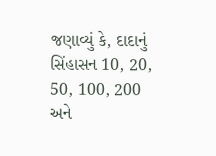જણાવ્યું કે, દાદાનું સિંહાસન 10, 20, 50, 100, 200 અને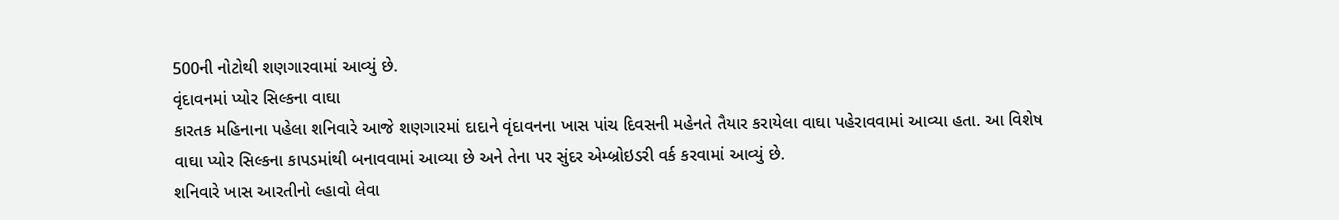500ની નોટોથી શણગારવામાં આવ્યું છે.
વૃંદાવનમાં પ્યોર સિલ્કના વાઘા
કારતક મહિનાના પહેલા શનિવારે આજે શણગારમાં દાદાને વૃંદાવનના ખાસ પાંચ દિવસની મહેનતે તૈયાર કરાયેલા વાઘા પહેરાવવામાં આવ્યા હતા. આ વિશેષ વાઘા પ્યોર સિલ્કના કાપડમાંથી બનાવવામાં આવ્યા છે અને તેના પર સુંદર એમ્બ્રોઇડરી વર્ક કરવામાં આવ્યું છે.
શનિવારે ખાસ આરતીનો લ્હાવો લેવા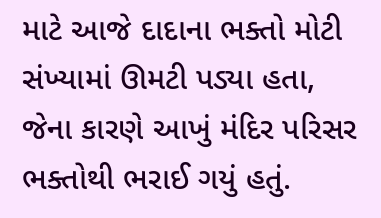માટે આજે દાદાના ભક્તો મોટી સંખ્યામાં ઊમટી પડ્યા હતા, જેના કારણે આખું મંદિર પરિસર ભક્તોથી ભરાઈ ગયું હતું.